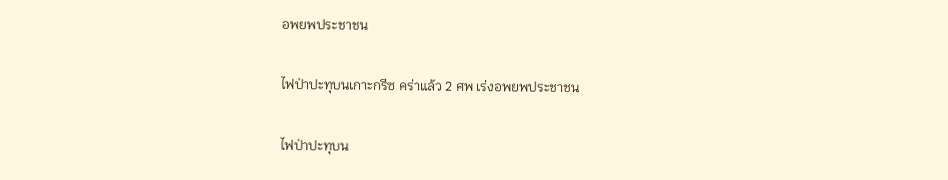อพยพประชาชน

ไฟป่าปะทุบนเกาะกรีซ คร่าแล้ว 2 ศพ เร่งอพยพประชาชน

ไฟป่าปะทุบน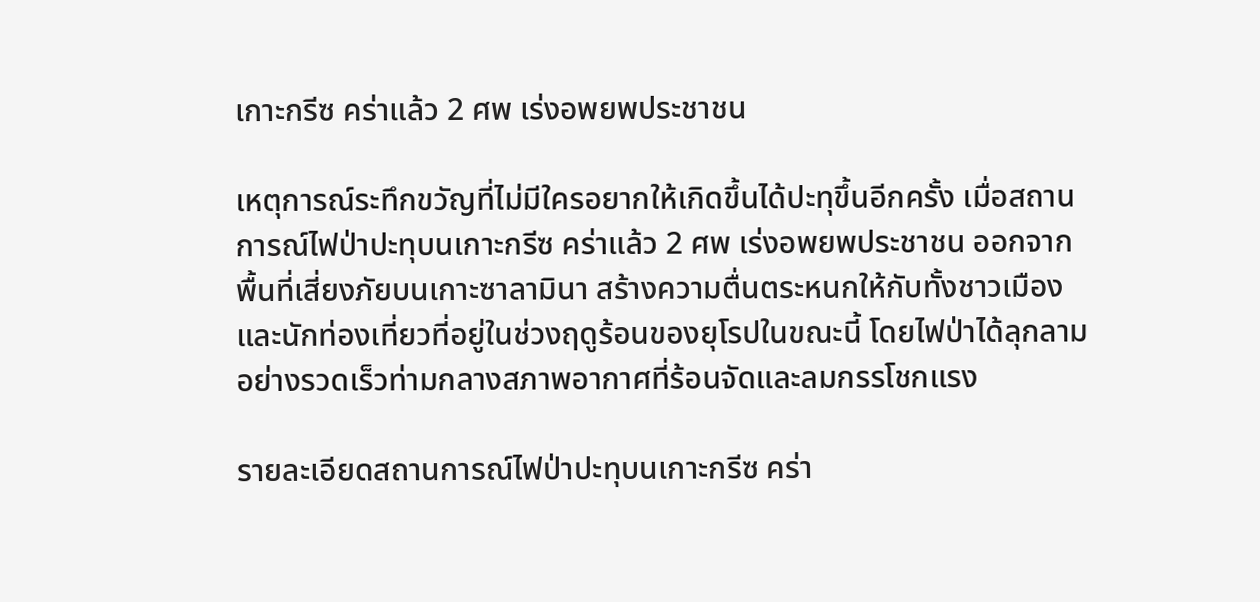เกาะกรีซ คร่าแล้ว 2 ศพ เร่งอพยพประชาชน

เหตุการณ์ระทึกขวัญที่ไม่มีใครอยากให้เกิดขึ้นได้ปะทุขึ้นอีกครั้ง เมื่อสถานการณ์ไฟป่าปะทุบนเกาะกรีซ คร่าแล้ว 2 ศพ เร่งอพยพประชาชน ออกจากพื้นที่เสี่ยงภัยบนเกาะซาลามินา สร้างความตื่นตระหนกให้กับทั้งชาวเมืองและนักท่องเที่ยวที่อยู่ในช่วงฤดูร้อนของยุโรปในขณะนี้ โดยไฟป่าได้ลุกลามอย่างรวดเร็วท่ามกลางสภาพอากาศที่ร้อนจัดและลมกรรโชกแรง

รายละเอียดสถานการณ์ไฟป่าปะทุบนเกาะกรีซ คร่า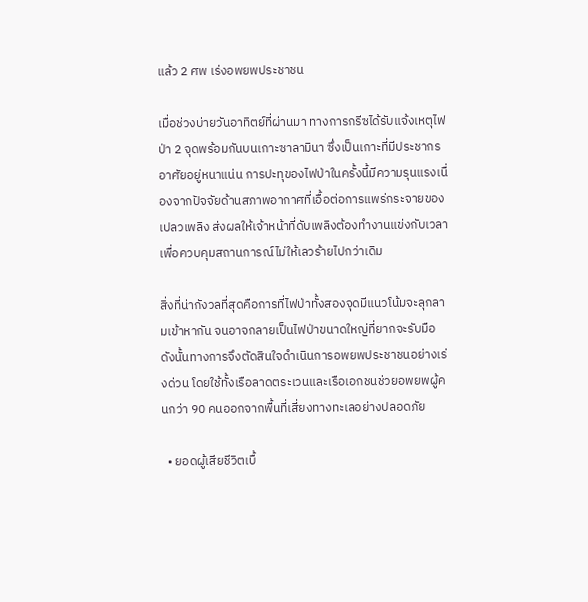แล้ว 2 ศพ เร่งอพยพประชาชน

เมื่อช่วงบ่ายวันอาทิตย์ที่ผ่านมา ทางการกรีซได้รับแจ้งเหตุไฟป่า 2 จุดพร้อมกันบนเกาะซาลามินา ซึ่งเป็นเกาะที่มีประชากรอาศัยอยู่หนาแน่น การปะทุของไฟป่าในครั้งนี้มีความรุนแรงเนื่องจากปัจจัยด้านสภาพอากาศที่เอื้อต่อการแพร่กระจายของเปลวเพลิง ส่งผลให้เจ้าหน้าที่ดับเพลิงต้องทำงานแข่งกับเวลาเพื่อควบคุมสถานการณ์ไม่ให้เลวร้ายไปกว่าเดิม

สิ่งที่น่ากังวลที่สุดคือการที่ไฟป่าทั้งสองจุดมีแนวโน้มจะลุกลามเข้าหากัน จนอาจกลายเป็นไฟป่าขนาดใหญ่ที่ยากจะรับมือ ดังนั้นทางการจึงตัดสินใจดำเนินการอพยพประชาชนอย่างเร่งด่วน โดยใช้ทั้งเรือลาดตระเวนและเรือเอกชนช่วยอพยพผู้คนกว่า 90 คนออกจากพื้นที่เสี่ยงทางทะเลอย่างปลอดภัย

  • ยอดผู้เสียชีวิตเบื้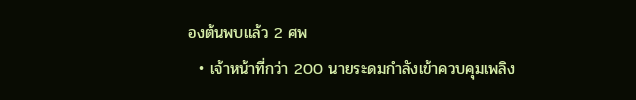องต้นพบแล้ว 2 ศพ
  • เจ้าหน้าที่กว่า 200 นายระดมกำลังเข้าควบคุมเพลิง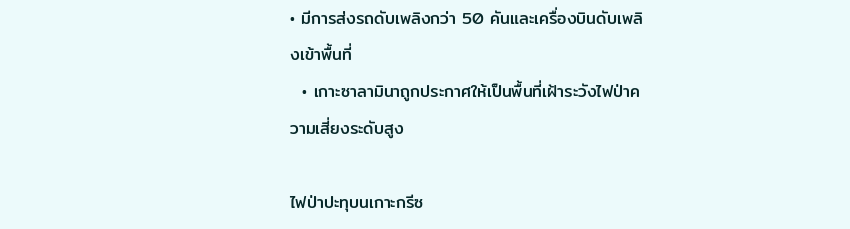• มีการส่งรถดับเพลิงกว่า 50 คันและเครื่องบินดับเพลิงเข้าพื้นที่
  • เกาะซาลามินาถูกประกาศให้เป็นพื้นที่เฝ้าระวังไฟป่าความเสี่ยงระดับสูง

ไฟป่าปะทุบนเกาะกรีซ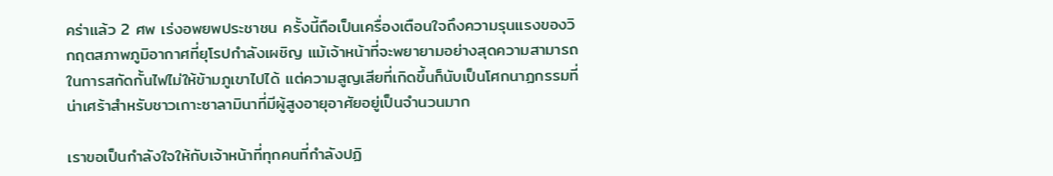คร่าแล้ว 2 ศพ เร่งอพยพประชาชน ครั้งนี้ถือเป็นเครื่องเตือนใจถึงความรุนแรงของวิกฤตสภาพภูมิอากาศที่ยุโรปกำลังเผชิญ แม้เจ้าหน้าที่จะพยายามอย่างสุดความสามารถในการสกัดกั้นไฟไม่ให้ข้ามภูเขาไปได้ แต่ความสูญเสียที่เกิดขึ้นก็นับเป็นโศกนาฏกรรมที่น่าเศร้าสำหรับชาวเกาะซาลามินาที่มีผู้สูงอายุอาศัยอยู่เป็นจำนวนมาก

เราขอเป็นกำลังใจให้กับเจ้าหน้าที่ทุกคนที่กำลังปฏิ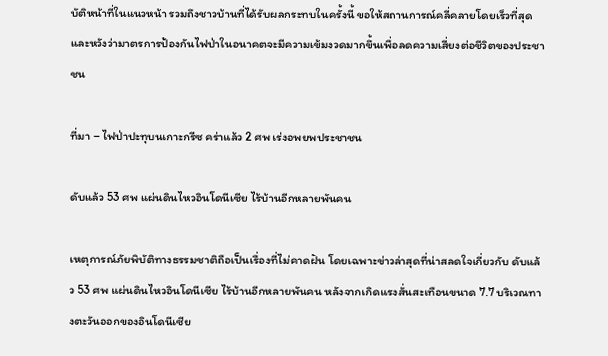บัติหน้าที่ในแนวหน้า รวมถึงชาวบ้านที่ได้รับผลกระทบในครั้งนี้ ขอให้สถานการณ์คลี่คลายโดยเร็วที่สุด และหวังว่ามาตรการป้องกันไฟป่าในอนาคตจะมีความเข้มงวดมากขึ้นเพื่อลดความเสี่ยงต่อชีวิตของประชาชน

ที่มา – ไฟป่าปะทุบนเกาะกรีซ คร่าแล้ว 2 ศพ เร่งอพยพประชาชน

ดับแล้ว 53 ศพ แผ่นดินไหวอินโดนีเซีย ไร้บ้านอีกหลายพันคน

เหตุการณ์ภัยพิบัติทางธรรมชาติถือเป็นเรื่องที่ไม่คาดฝัน โดยเฉพาะข่าวล่าสุดที่น่าสลดใจเกี่ยวกับ ดับแล้ว 53 ศพ แผ่นดินไหวอินโดนีเซีย ไร้บ้านอีกหลายพันคน หลังจากเกิดแรงสั่นสะเทือนขนาด 7.7 บริเวณทางตะวันออกของอินโดนีเซีย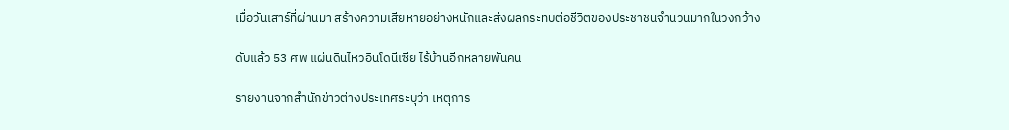เมื่อวันเสาร์ที่ผ่านมา สร้างความเสียหายอย่างหนักและส่งผลกระทบต่อชีวิตของประชาชนจำนวนมากในวงกว้าง

ดับแล้ว 53 ศพ แผ่นดินไหวอินโดนีเซีย ไร้บ้านอีกหลายพันคน

รายงานจากสำนักข่าวต่างประเทศระบุว่า เหตุการ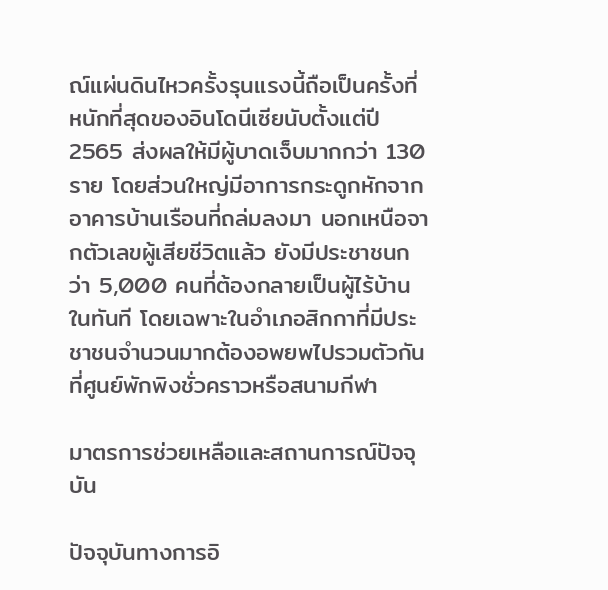ณ์แผ่นดินไหวครั้งรุนแรงนี้ถือเป็นครั้งที่หนักที่สุดของอินโดนีเซียนับตั้งแต่ปี 2565 ส่งผลให้มีผู้บาดเจ็บมากกว่า 130 ราย โดยส่วนใหญ่มีอาการกระดูกหักจากอาคารบ้านเรือนที่ถล่มลงมา นอกเหนือจากตัวเลขผู้เสียชีวิตแล้ว ยังมีประชาชนกว่า 5,000 คนที่ต้องกลายเป็นผู้ไร้บ้านในทันที โดยเฉพาะในอำเภอสิกกาที่มีประชาชนจำนวนมากต้องอพยพไปรวมตัวกันที่ศูนย์พักพิงชั่วคราวหรือสนามกีฬา

มาตรการช่วยเหลือและสถานการณ์ปัจจุบัน

ปัจจุบันทางการอิ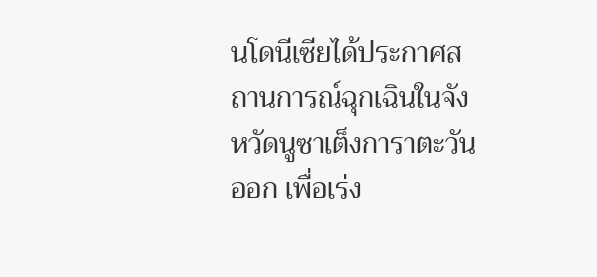นโดนีเซียได้ประกาศสถานการณ์ฉุกเฉินในจังหวัดนูซาเต็งการาตะวันออก เพื่อเร่ง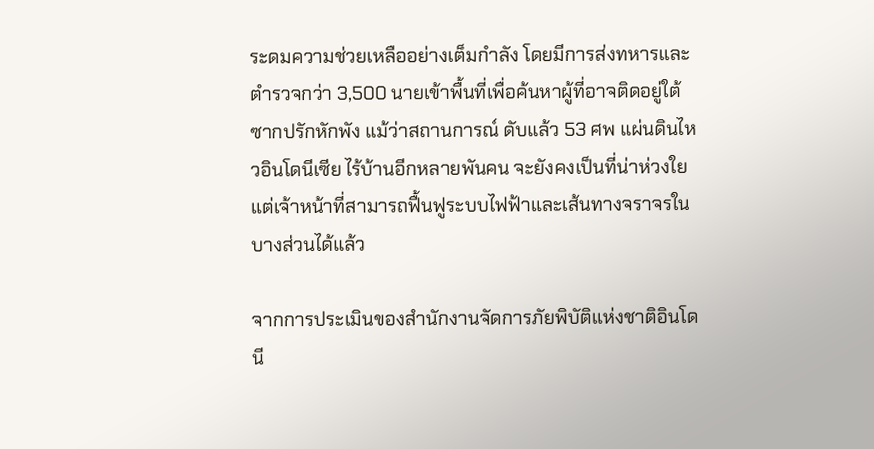ระดมความช่วยเหลืออย่างเต็มกำลัง โดยมีการส่งทหารและตำรวจกว่า 3,500 นายเข้าพื้นที่เพื่อค้นหาผู้ที่อาจติดอยู่ใต้ซากปรักหักพัง แม้ว่าสถานการณ์ ดับแล้ว 53 ศพ แผ่นดินไหวอินโดนีเซีย ไร้บ้านอีกหลายพันคน จะยังคงเป็นที่น่าห่วงใย แต่เจ้าหน้าที่สามารถฟื้นฟูระบบไฟฟ้าและเส้นทางจราจรในบางส่วนได้แล้ว

จากการประเมินของสำนักงานจัดการภัยพิบัติแห่งชาติอินโดนี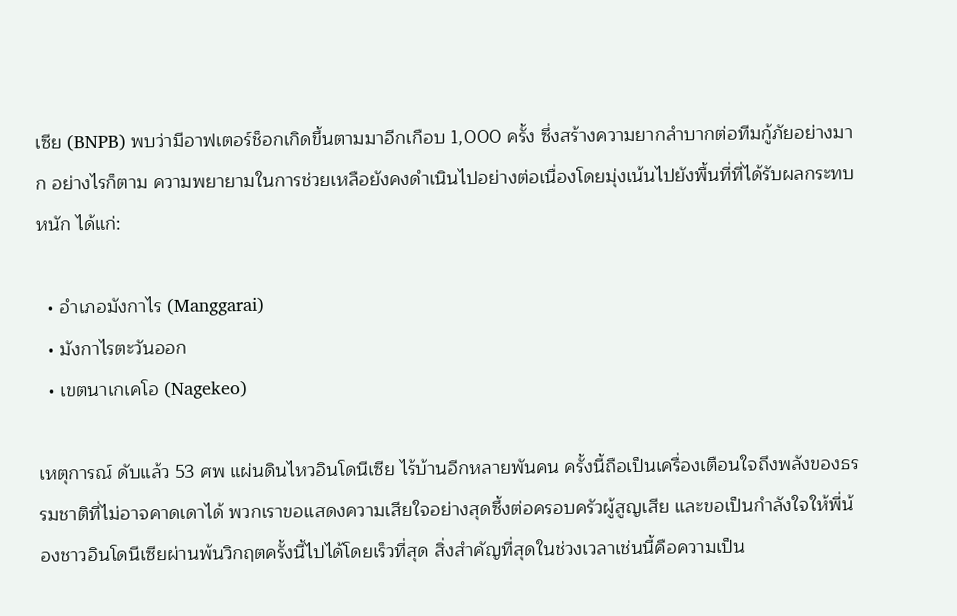เซีย (BNPB) พบว่ามีอาฟเตอร์ช็อกเกิดขึ้นตามมาอีกเกือบ 1,000 ครั้ง ซึ่งสร้างความยากลำบากต่อทีมกู้ภัยอย่างมาก อย่างไรก็ตาม ความพยายามในการช่วยเหลือยังคงดำเนินไปอย่างต่อเนื่องโดยมุ่งเน้นไปยังพื้นที่ที่ได้รับผลกระทบหนัก ได้แก่:

  • อำเภอมังกาไร (Manggarai)
  • มังกาไรตะวันออก
  • เขตนาเกเคโอ (Nagekeo)

เหตุการณ์ ดับแล้ว 53 ศพ แผ่นดินไหวอินโดนีเซีย ไร้บ้านอีกหลายพันคน ครั้งนี้ถือเป็นเครื่องเตือนใจถึงพลังของธรรมชาติที่ไม่อาจคาดเดาได้ พวกเราขอแสดงความเสียใจอย่างสุดซึ้งต่อครอบครัวผู้สูญเสีย และขอเป็นกำลังใจให้พี่น้องชาวอินโดนีเซียผ่านพ้นวิกฤตครั้งนี้ไปได้โดยเร็วที่สุด สิ่งสำคัญที่สุดในช่วงเวลาเช่นนี้คือความเป็น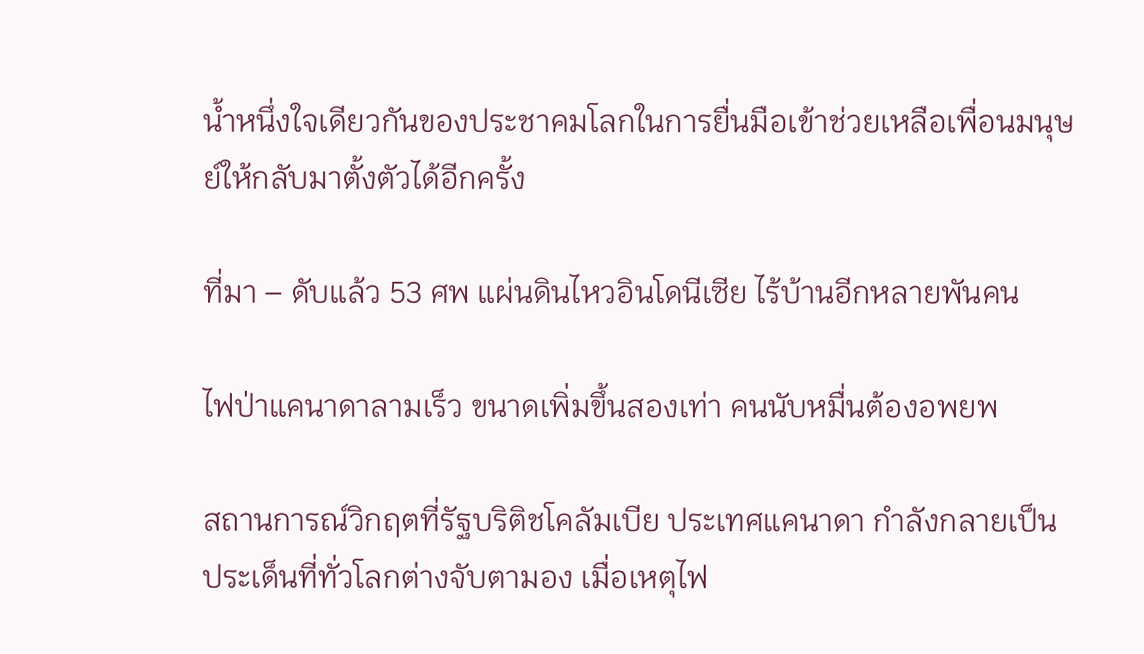น้ำหนึ่งใจเดียวกันของประชาคมโลกในการยื่นมือเข้าช่วยเหลือเพื่อนมนุษย์ให้กลับมาตั้งตัวได้อีกครั้ง

ที่มา – ดับแล้ว 53 ศพ แผ่นดินไหวอินโดนีเซีย ไร้บ้านอีกหลายพันคน

ไฟป่าแคนาดาลามเร็ว ขนาดเพิ่มขึ้นสองเท่า คนนับหมื่นต้องอพยพ

สถานการณ์วิกฤตที่รัฐบริติชโคลัมเบีย ประเทศแคนาดา กำลังกลายเป็นประเด็นที่ทั่วโลกต่างจับตามอง เมื่อเหตุไฟ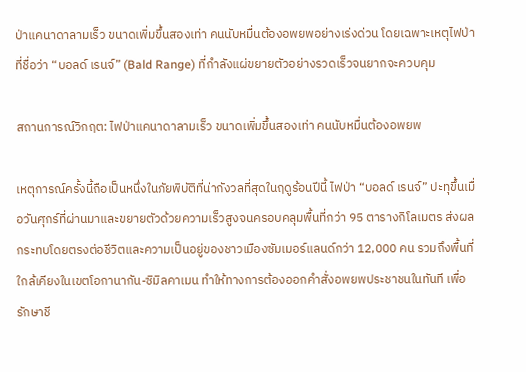ป่าแคนาดาลามเร็ว ขนาดเพิ่มขึ้นสองเท่า คนนับหมื่นต้องอพยพอย่างเร่งด่วน โดยเฉพาะเหตุไฟป่าที่ชื่อว่า “บอลด์ เรนจ์” (Bald Range) ที่กำลังแผ่ขยายตัวอย่างรวดเร็วจนยากจะควบคุม

สถานการณ์วิกฤต: ไฟป่าแคนาดาลามเร็ว ขนาดเพิ่มขึ้นสองเท่า คนนับหมื่นต้องอพยพ

เหตุการณ์ครั้งนี้ถือเป็นหนึ่งในภัยพิบัติที่น่ากังวลที่สุดในฤดูร้อนปีนี้ ไฟป่า “บอลด์ เรนจ์” ปะทุขึ้นเมื่อวันศุกร์ที่ผ่านมาและขยายตัวด้วยความเร็วสูงจนครอบคลุมพื้นที่กว่า 95 ตารางกิโลเมตร ส่งผลกระทบโดยตรงต่อชีวิตและความเป็นอยู่ของชาวเมืองซัมเมอร์แลนด์กว่า 12,000 คน รวมถึงพื้นที่ใกล้เคียงในเขตโอกานากัน-ซิมิลคาเมน ทำให้ทางการต้องออกคำสั่งอพยพประชาชนในทันที เพื่อรักษาชี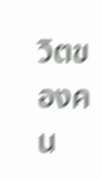วิตของคน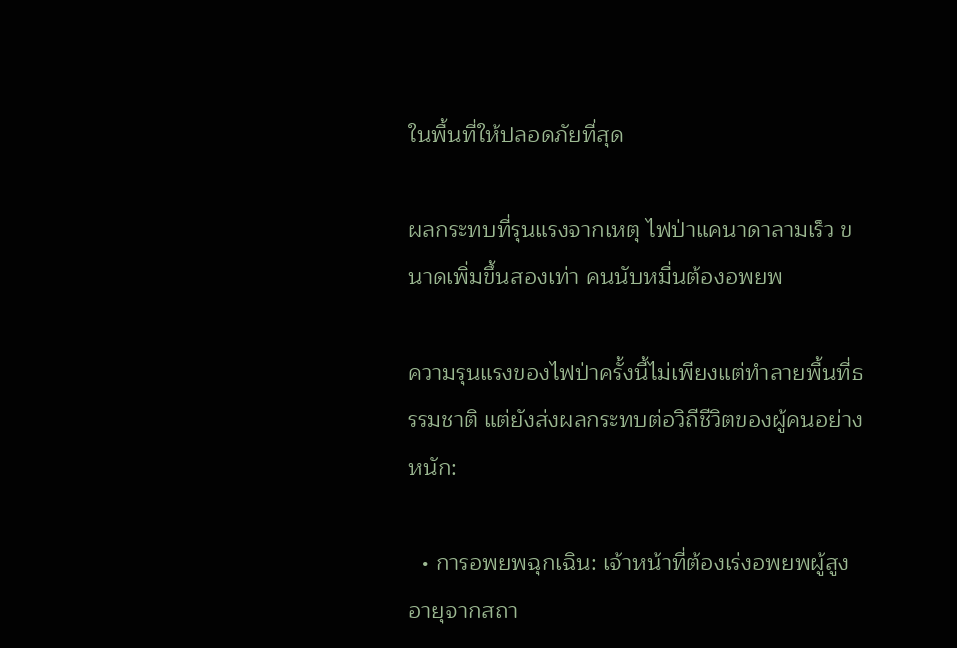ในพื้นที่ให้ปลอดภัยที่สุด

ผลกระทบที่รุนแรงจากเหตุ ไฟป่าแคนาดาลามเร็ว ขนาดเพิ่มขึ้นสองเท่า คนนับหมื่นต้องอพยพ

ความรุนแรงของไฟป่าครั้งนี้ไม่เพียงแต่ทำลายพื้นที่ธรรมชาติ แต่ยังส่งผลกระทบต่อวิถีชีวิตของผู้คนอย่างหนัก:

  • การอพยพฉุกเฉิน: เจ้าหน้าที่ต้องเร่งอพยพผู้สูงอายุจากสถา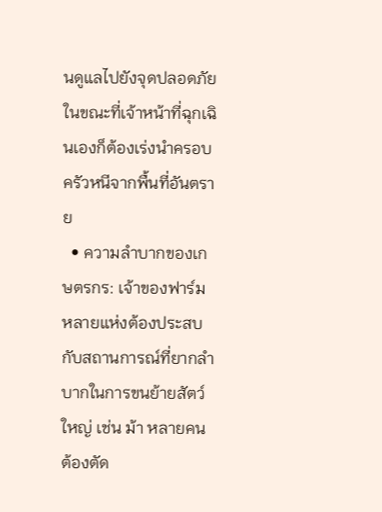นดูแลไปยังจุดปลอดภัย ในขณะที่เจ้าหน้าที่ฉุกเฉินเองก็ต้องเร่งนำครอบครัวหนีจากพื้นที่อันตราย
  • ความลำบากของเกษตรกร: เจ้าของฟาร์มหลายแห่งต้องประสบกับสถานการณ์ที่ยากลำบากในการขนย้ายสัตว์ใหญ่ เช่น ม้า หลายคนต้องตัด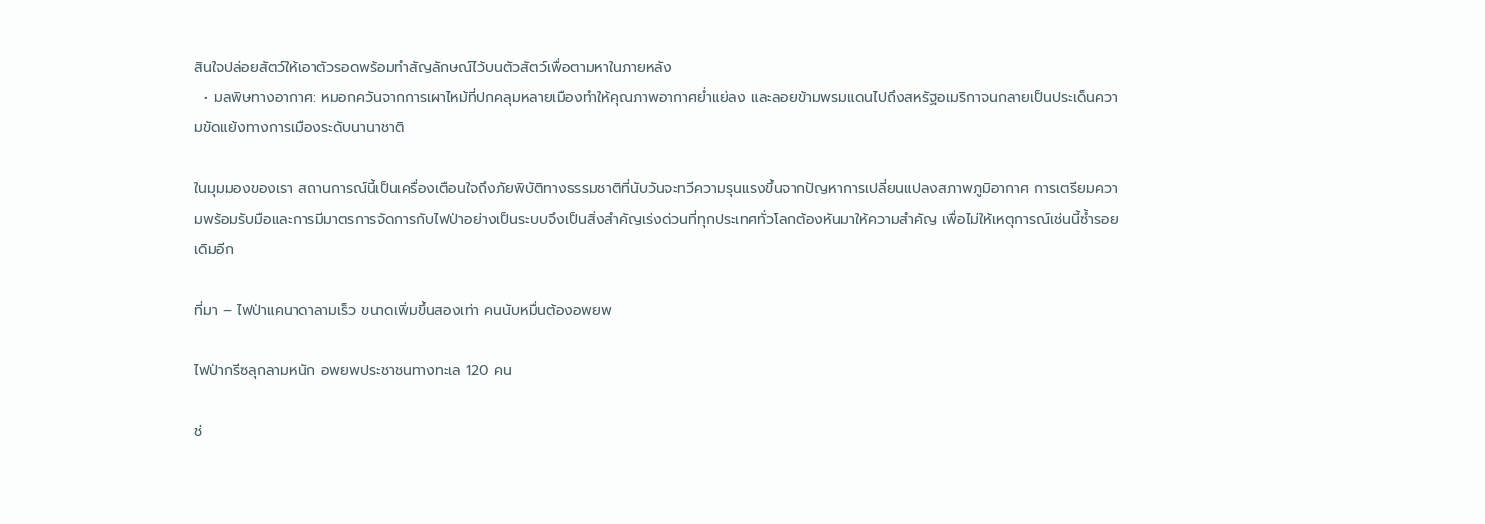สินใจปล่อยสัตว์ให้เอาตัวรอดพร้อมทำสัญลักษณ์ไว้บนตัวสัตว์เพื่อตามหาในภายหลัง
  • มลพิษทางอากาศ: หมอกควันจากการเผาไหม้ที่ปกคลุมหลายเมืองทำให้คุณภาพอากาศย่ำแย่ลง และลอยข้ามพรมแดนไปถึงสหรัฐอเมริกาจนกลายเป็นประเด็นความขัดแย้งทางการเมืองระดับนานาชาติ

ในมุมมองของเรา สถานการณ์นี้เป็นเครื่องเตือนใจถึงภัยพิบัติทางธรรมชาติที่นับวันจะทวีความรุนแรงขึ้นจากปัญหาการเปลี่ยนแปลงสภาพภูมิอากาศ การเตรียมความพร้อมรับมือและการมีมาตรการจัดการกับไฟป่าอย่างเป็นระบบจึงเป็นสิ่งสำคัญเร่งด่วนที่ทุกประเทศทั่วโลกต้องหันมาให้ความสำคัญ เพื่อไม่ให้เหตุการณ์เช่นนี้ซ้ำรอยเดิมอีก

ที่มา – ไฟป่าแคนาดาลามเร็ว ขนาดเพิ่มขึ้นสองเท่า คนนับหมื่นต้องอพยพ

ไฟป่ากรีซลุกลามหนัก อพยพประชาชนทางทะเล 120 คน

ช่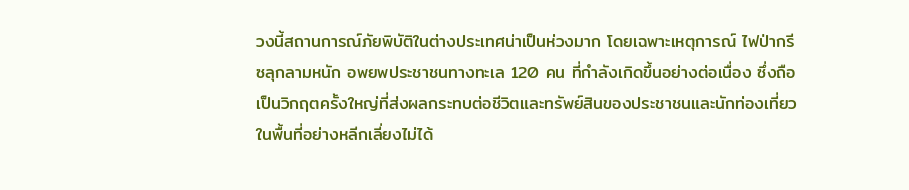วงนี้สถานการณ์ภัยพิบัติในต่างประเทศน่าเป็นห่วงมาก โดยเฉพาะเหตุการณ์ ไฟป่ากรีซลุกลามหนัก อพยพประชาชนทางทะเล 120 คน ที่กำลังเกิดขึ้นอย่างต่อเนื่อง ซึ่งถือเป็นวิกฤตครั้งใหญ่ที่ส่งผลกระทบต่อชีวิตและทรัพย์สินของประชาชนและนักท่องเที่ยวในพื้นที่อย่างหลีกเลี่ยงไม่ได้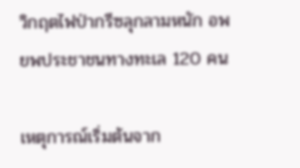วิกฤตไฟป่ากรีซลุกลามหนัก อพยพประชาชนทางทะเล 120 คน

เหตุการณ์เริ่มต้นจาก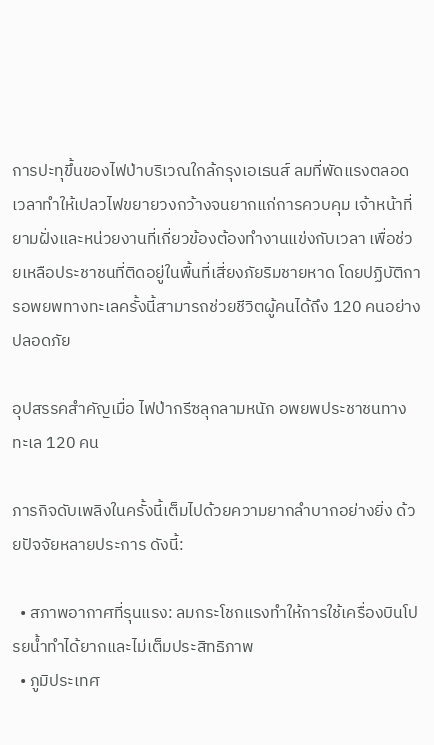การปะทุขึ้นของไฟป่าบริเวณใกล้กรุงเอเธนส์ ลมที่พัดแรงตลอดเวลาทำให้เปลวไฟขยายวงกว้างจนยากแก่การควบคุม เจ้าหน้าที่ยามฝั่งและหน่วยงานที่เกี่ยวข้องต้องทำงานแข่งกับเวลา เพื่อช่วยเหลือประชาชนที่ติดอยู่ในพื้นที่เสี่ยงภัยริมชายหาด โดยปฏิบัติการอพยพทางทะเลครั้งนี้สามารถช่วยชีวิตผู้คนได้ถึง 120 คนอย่างปลอดภัย

อุปสรรคสำคัญเมื่อ ไฟป่ากรีซลุกลามหนัก อพยพประชาชนทางทะเล 120 คน

ภารกิจดับเพลิงในครั้งนี้เต็มไปด้วยความยากลำบากอย่างยิ่ง ด้วยปัจจัยหลายประการ ดังนี้:

  • สภาพอากาศที่รุนแรง: ลมกระโชกแรงทำให้การใช้เครื่องบินโปรยน้ำทำได้ยากและไม่เต็มประสิทธิภาพ
  • ภูมิประเทศ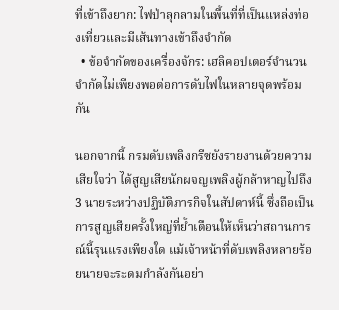ที่เข้าถึงยาก: ไฟป่าลุกลามในพื้นที่ที่เป็นแหล่งท่องเที่ยวและมีเส้นทางเข้าถึงจำกัด
  • ข้อจำกัดของเครื่องจักร: เฮลิคอปเตอร์จำนวนจำกัดไม่เพียงพอต่อการดับไฟในหลายจุดพร้อมกัน

นอกจากนี้ กรมดับเพลิงกรีซยังรายงานด้วยความเสียใจว่า ได้สูญเสียนักผจญเพลิงผู้กล้าหาญไปถึง 3 นายระหว่างปฏิบัติภารกิจในสัปดาห์นี้ ซึ่งถือเป็นการสูญเสียครั้งใหญ่ที่ย้ำเตือนให้เห็นว่าสถานการณ์นี้รุนแรงเพียงใด แม้เจ้าหน้าที่ดับเพลิงหลายร้อยนายจะระดมกำลังกันอย่า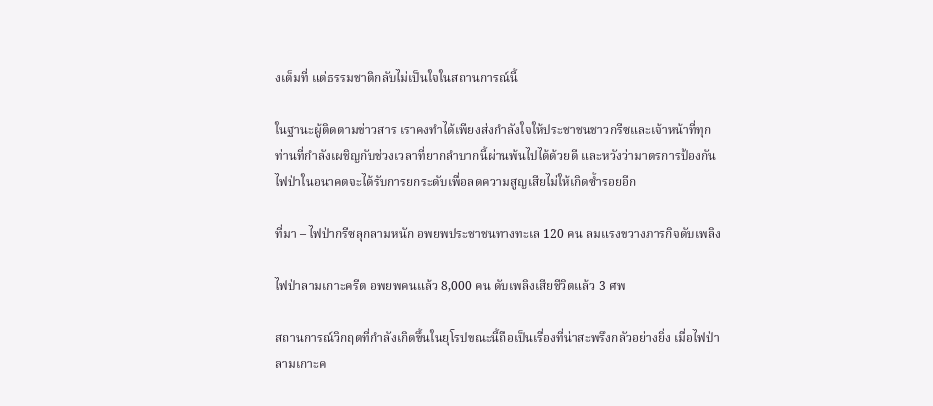งเต็มที่ แต่ธรรมชาติกลับไม่เป็นใจในสถานการณ์นี้

ในฐานะผู้ติดตามข่าวสาร เราคงทำได้เพียงส่งกำลังใจให้ประชาชนชาวกรีซและเจ้าหน้าที่ทุกท่านที่กำลังเผชิญกับช่วงเวลาที่ยากลำบากนี้ผ่านพ้นไปได้ด้วยดี และหวังว่ามาตรการป้องกันไฟป่าในอนาคตจะได้รับการยกระดับเพื่อลดความสูญเสียไม่ให้เกิดซ้ำรอยอีก

ที่มา – ไฟป่ากรีซลุกลามหนัก อพยพประชาชนทางทะเล 120 คน ลมแรงขวางภารกิจดับเพลิง

ไฟป่าลามเกาะครีต อพยพคนแล้ว 8,000 คน ดับเพลิงเสียชีวิตแล้ว 3 ศพ

สถานการณ์วิกฤตที่กำลังเกิดขึ้นในยุโรปขณะนี้ถือเป็นเรื่องที่น่าสะพรึงกลัวอย่างยิ่ง เมื่อไฟป่าลามเกาะค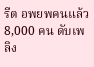รีต อพยพคนแล้ว 8,000 คน ดับเพลิง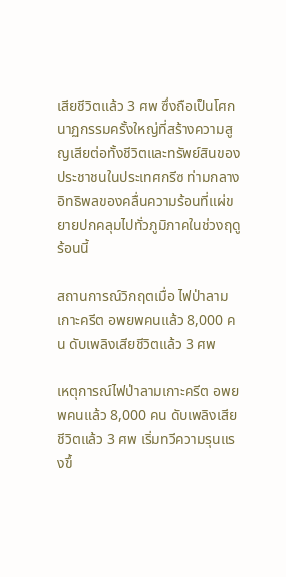เสียชีวิตแล้ว 3 ศพ ซึ่งถือเป็นโศกนาฏกรรมครั้งใหญ่ที่สร้างความสูญเสียต่อทั้งชีวิตและทรัพย์สินของประชาชนในประเทศกรีซ ท่ามกลางอิทธิพลของคลื่นความร้อนที่แผ่ขยายปกคลุมไปทั่วภูมิภาคในช่วงฤดูร้อนนี้

สถานการณ์วิกฤตเมื่อ ไฟป่าลามเกาะครีต อพยพคนแล้ว 8,000 คน ดับเพลิงเสียชีวิตแล้ว 3 ศพ

เหตุการณ์ไฟป่าลามเกาะครีต อพยพคนแล้ว 8,000 คน ดับเพลิงเสียชีวิตแล้ว 3 ศพ เริ่มทวีความรุนแรงขึ้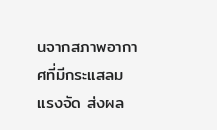นจากสภาพอากาศที่มีกระแสลมแรงจัด ส่งผล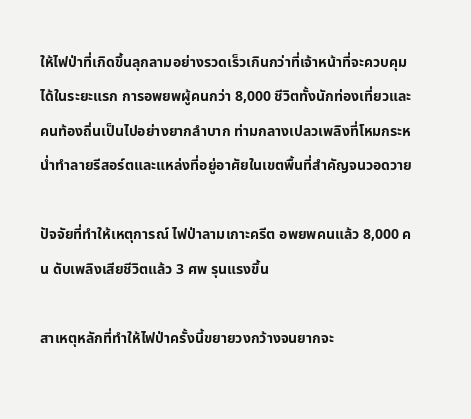ให้ไฟป่าที่เกิดขึ้นลุกลามอย่างรวดเร็วเกินกว่าที่เจ้าหน้าที่จะควบคุมได้ในระยะแรก การอพยพผู้คนกว่า 8,000 ชีวิตทั้งนักท่องเที่ยวและคนท้องถิ่นเป็นไปอย่างยากลำบาก ท่ามกลางเปลวเพลิงที่โหมกระหน่ำทำลายรีสอร์ตและแหล่งที่อยู่อาศัยในเขตพื้นที่สำคัญจนวอดวาย

ปัจจัยที่ทำให้เหตุการณ์ ไฟป่าลามเกาะครีต อพยพคนแล้ว 8,000 คน ดับเพลิงเสียชีวิตแล้ว 3 ศพ รุนแรงขึ้น

สาเหตุหลักที่ทำให้ไฟป่าครั้งนี้ขยายวงกว้างจนยากจะ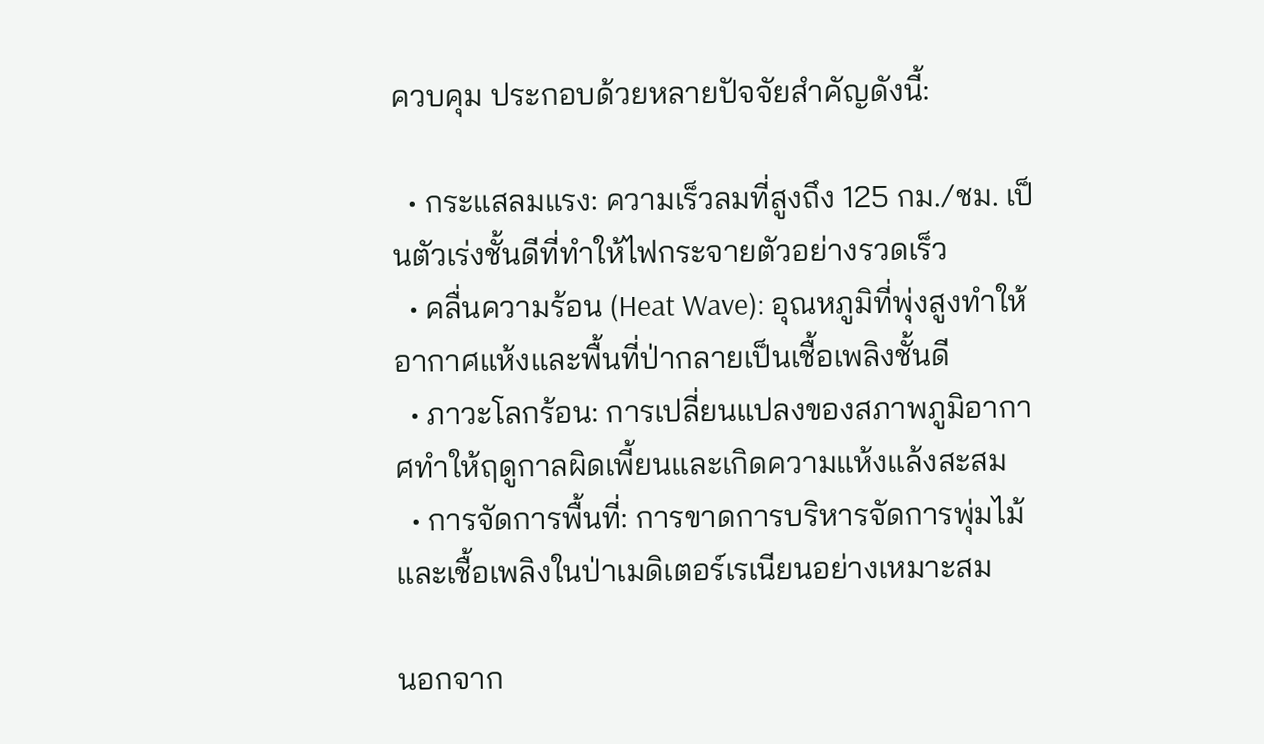ควบคุม ประกอบด้วยหลายปัจจัยสำคัญดังนี้:

  • กระแสลมแรง: ความเร็วลมที่สูงถึง 125 กม./ชม. เป็นตัวเร่งชั้นดีที่ทำให้ไฟกระจายตัวอย่างรวดเร็ว
  • คลื่นความร้อน (Heat Wave): อุณหภูมิที่พุ่งสูงทำให้อากาศแห้งและพื้นที่ป่ากลายเป็นเชื้อเพลิงชั้นดี
  • ภาวะโลกร้อน: การเปลี่ยนแปลงของสภาพภูมิอากาศทำให้ฤดูกาลผิดเพี้ยนและเกิดความแห้งแล้งสะสม
  • การจัดการพื้นที่: การขาดการบริหารจัดการพุ่มไม้และเชื้อเพลิงในป่าเมดิเตอร์เรเนียนอย่างเหมาะสม

นอกจาก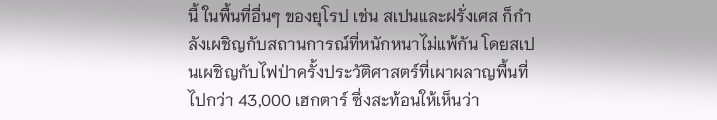นี้ ในพื้นที่อื่นๆ ของยุโรป เช่น สเปนและฝรั่งเศส ก็กำลังเผชิญกับสถานการณ์ที่หนักหนาไม่แพ้กัน โดยสเปนเผชิญกับไฟป่าครั้งประวัติศาสตร์ที่เผาผลาญพื้นที่ไปกว่า 43,000 เฮกตาร์ ซึ่งสะท้อนให้เห็นว่า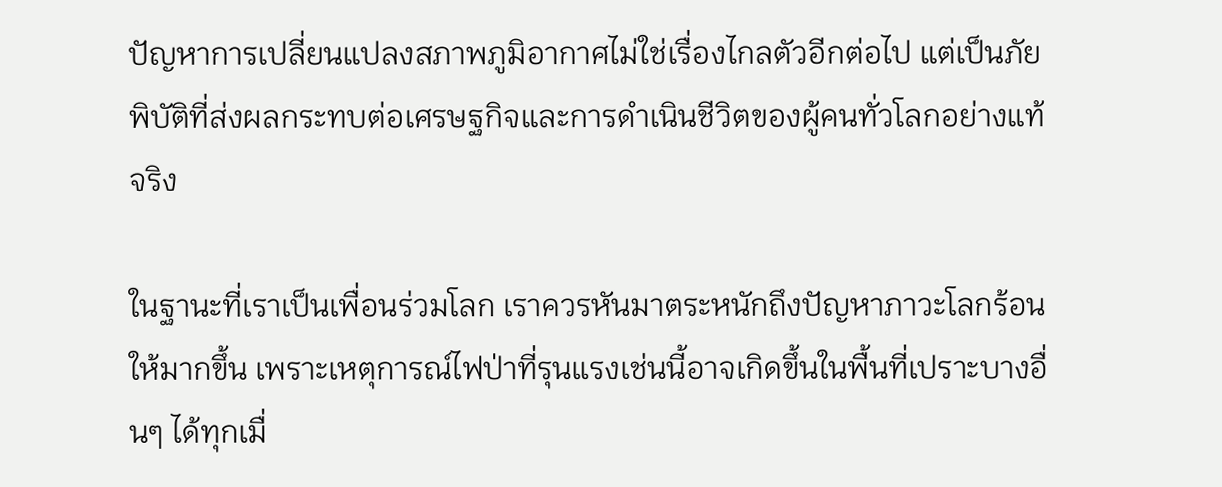ปัญหาการเปลี่ยนแปลงสภาพภูมิอากาศไม่ใช่เรื่องไกลตัวอีกต่อไป แต่เป็นภัยพิบัติที่ส่งผลกระทบต่อเศรษฐกิจและการดำเนินชีวิตของผู้คนทั่วโลกอย่างแท้จริง

ในฐานะที่เราเป็นเพื่อนร่วมโลก เราควรหันมาตระหนักถึงปัญหาภาวะโลกร้อนให้มากขึ้น เพราะเหตุการณ์ไฟป่าที่รุนแรงเช่นนี้อาจเกิดขึ้นในพื้นที่เปราะบางอื่นๆ ได้ทุกเมื่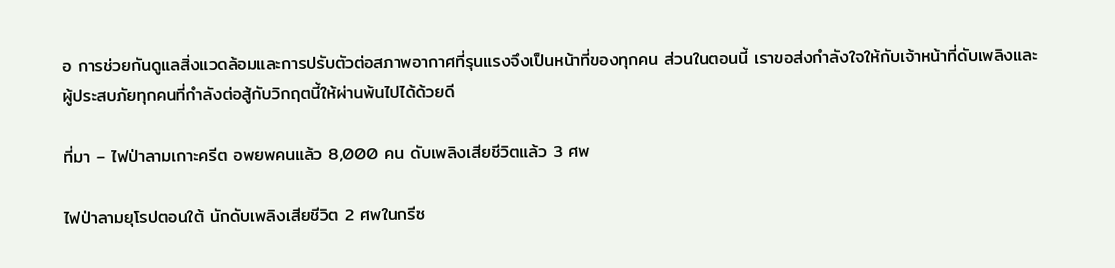อ การช่วยกันดูแลสิ่งแวดล้อมและการปรับตัวต่อสภาพอากาศที่รุนแรงจึงเป็นหน้าที่ของทุกคน ส่วนในตอนนี้ เราขอส่งกำลังใจให้กับเจ้าหน้าที่ดับเพลิงและผู้ประสบภัยทุกคนที่กำลังต่อสู้กับวิกฤตนี้ให้ผ่านพ้นไปได้ด้วยดี

ที่มา – ไฟป่าลามเกาะครีต อพยพคนแล้ว 8,000 คน ดับเพลิงเสียชีวิตแล้ว 3 ศพ

ไฟป่าลามยุโรปตอนใต้ นักดับเพลิงเสียชีวิต 2 ศพในกรีซ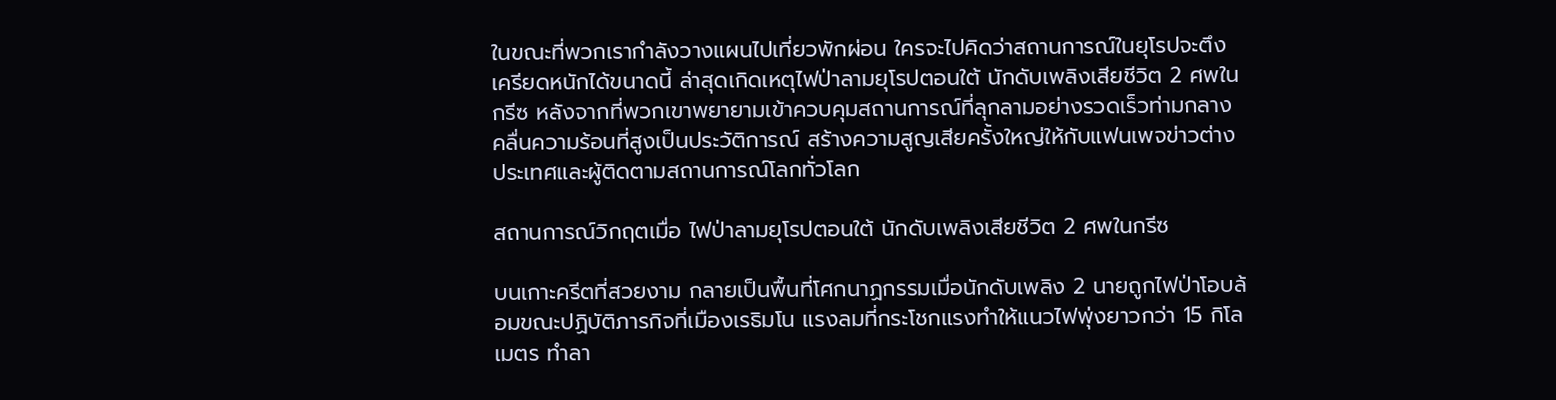ในขณะที่พวกเรากำลังวางแผนไปเที่ยวพักผ่อน ใครจะไปคิดว่าสถานการณ์ในยุโรปจะตึงเครียดหนักได้ขนาดนี้ ล่าสุดเกิดเหตุไฟป่าลามยุโรปตอนใต้ นักดับเพลิงเสียชีวิต 2 ศพในกรีซ หลังจากที่พวกเขาพยายามเข้าควบคุมสถานการณ์ที่ลุกลามอย่างรวดเร็วท่ามกลางคลื่นความร้อนที่สูงเป็นประวัติการณ์ สร้างความสูญเสียครั้งใหญ่ให้กับแฟนเพจข่าวต่างประเทศและผู้ติดตามสถานการณ์โลกทั่วโลก

สถานการณ์วิกฤตเมื่อ ไฟป่าลามยุโรปตอนใต้ นักดับเพลิงเสียชีวิต 2 ศพในกรีซ

บนเกาะครีตที่สวยงาม กลายเป็นพื้นที่โศกนาฏกรรมเมื่อนักดับเพลิง 2 นายถูกไฟป่าโอบล้อมขณะปฏิบัติภารกิจที่เมืองเรธิมโน แรงลมที่กระโชกแรงทำให้แนวไฟพุ่งยาวกว่า 15 กิโลเมตร ทำลา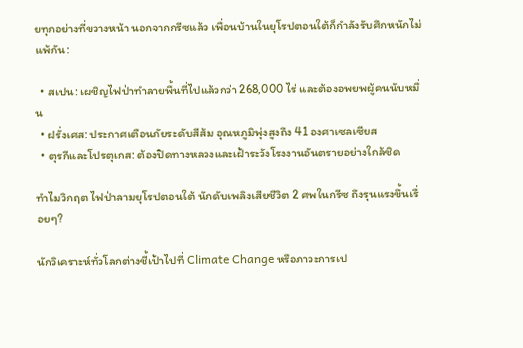ยทุกอย่างที่ขวางหน้า นอกจากกรีซแล้ว เพื่อนบ้านในยุโรปตอนใต้ก็กำลังรับศึกหนักไม่แพ้กัน:

  • สเปน: เผชิญไฟป่าทำลายพื้นที่ไปแล้วกว่า 268,000 ไร่ และต้องอพยพผู้คนนับหมื่น
  • ฝรั่งเศส: ประกาศเตือนภัยระดับสีส้ม อุณหภูมิพุ่งสูงถึง 41 องศาเซลเซียส
  • ตุรกีและโปรตุเกส: ต้องปิดทางหลวงและเฝ้าระวังโรงงานอันตรายอย่างใกล้ชิด

ทำไมวิกฤต ไฟป่าลามยุโรปตอนใต้ นักดับเพลิงเสียชีวิต 2 ศพในกรีซ ถึงรุนแรงขึ้นเรื่อยๆ?

นักวิเคราะห์ทั่วโลกต่างชี้เป้าไปที่ Climate Change หรือภาวะการเป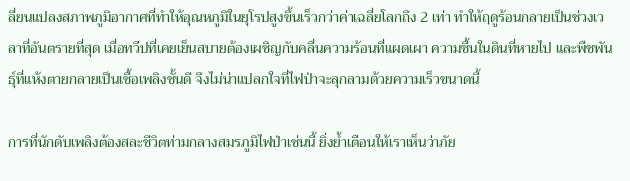ลี่ยนแปลงสภาพภูมิอากาศที่ทำให้อุณหภูมิในยุโรปสูงขึ้นเร็วกว่าค่าเฉลี่ยโลกถึง 2 เท่า ทำให้ฤดูร้อนกลายเป็นช่วงเวลาที่อันตรายที่สุด เมื่อทวีปที่เคยเย็นสบายต้องเผชิญกับคลื่นความร้อนที่แผดเผา ความชื้นในดินที่หายไป และพืชพันธุ์ที่แห้งตายกลายเป็นเชื้อเพลิงชั้นดี จึงไม่น่าแปลกใจที่ไฟป่าจะลุกลามด้วยความเร็วขนาดนี้

การที่นักดับเพลิงต้องสละชีวิตท่ามกลางสมรภูมิไฟป่าเช่นนี้ ยิ่งย้ำเตือนให้เราเห็นว่าภัย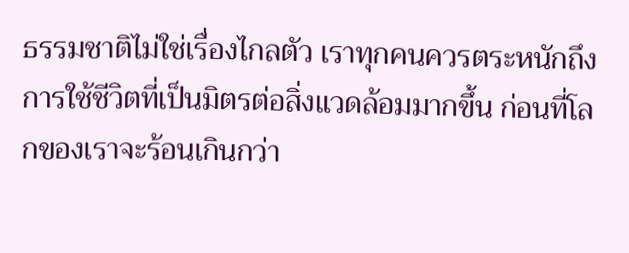ธรรมชาติไม่ใช่เรื่องไกลตัว เราทุกคนควรตระหนักถึงการใช้ชีวิตที่เป็นมิตรต่อสิ่งแวดล้อมมากขึ้น ก่อนที่โลกของเราจะร้อนเกินกว่า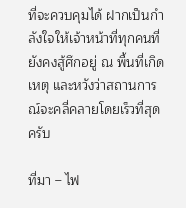ที่จะควบคุมได้ ฝากเป็นกำลังใจให้เจ้าหน้าที่ทุกคนที่ยังคงสู้ศึกอยู่ ณ พื้นที่เกิดเหตุ และหวังว่าสถานการณ์จะคลี่คลายโดยเร็วที่สุดครับ

ที่มา – ไฟ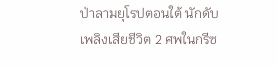ป่าลามยุโรปตอนใต้ นักดับเพลิงเสียชีวิต 2 ศพในกรีซ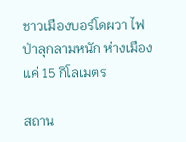ชาวเมืองบอร์โดผวา ไฟป่าลุกลามหนัก ห่างเมืองแค่ 15 กิโลเมตร

สถาน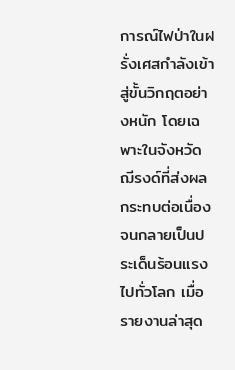การณ์ไฟป่าในฝรั่งเศสกำลังเข้าสู่ขั้นวิกฤตอย่างหนัก โดยเฉพาะในจังหวัดฌีรงด์ที่ส่งผลกระทบต่อเนื่องจนกลายเป็นประเด็นร้อนแรงไปทั่วโลก เมื่อรายงานล่าสุด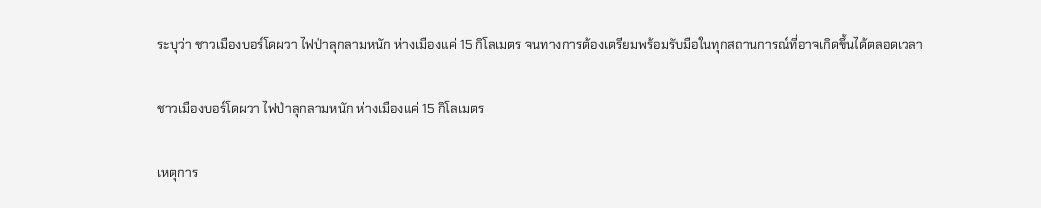ระบุว่า ชาวเมืองบอร์โดผวา ไฟป่าลุกลามหนัก ห่างเมืองแค่ 15 กิโลเมตร จนทางการต้องเตรียมพร้อมรับมือในทุกสถานการณ์ที่อาจเกิดขึ้นได้ตลอดเวลา

ชาวเมืองบอร์โดผวา ไฟป่าลุกลามหนัก ห่างเมืองแค่ 15 กิโลเมตร

เหตุการ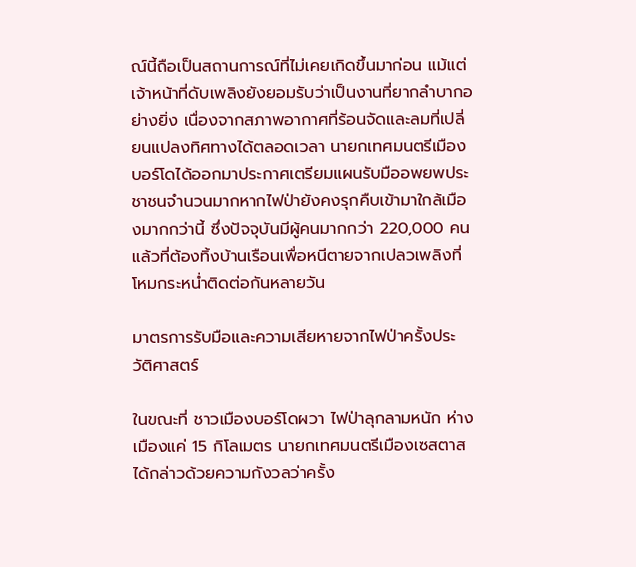ณ์นี้ถือเป็นสถานการณ์ที่ไม่เคยเกิดขึ้นมาก่อน แม้แต่เจ้าหน้าที่ดับเพลิงยังยอมรับว่าเป็นงานที่ยากลำบากอย่างยิ่ง เนื่องจากสภาพอากาศที่ร้อนจัดและลมที่เปลี่ยนแปลงทิศทางได้ตลอดเวลา นายกเทศมนตรีเมืองบอร์โดได้ออกมาประกาศเตรียมแผนรับมืออพยพประชาชนจำนวนมากหากไฟป่ายังคงรุกคืบเข้ามาใกล้เมืองมากกว่านี้ ซึ่งปัจจุบันมีผู้คนมากกว่า 220,000 คนแล้วที่ต้องทิ้งบ้านเรือนเพื่อหนีตายจากเปลวเพลิงที่โหมกระหน่ำติดต่อกันหลายวัน

มาตรการรับมือและความเสียหายจากไฟป่าครั้งประวัติศาสตร์

ในขณะที่ ชาวเมืองบอร์โดผวา ไฟป่าลุกลามหนัก ห่างเมืองแค่ 15 กิโลเมตร นายกเทศมนตรีเมืองเซสตาสได้กล่าวด้วยความกังวลว่าครั้ง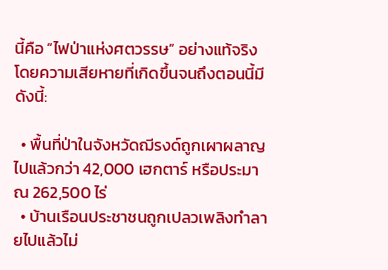นี้คือ “ไฟป่าแห่งศตวรรษ” อย่างแท้จริง โดยความเสียหายที่เกิดขึ้นจนถึงตอนนี้มีดังนี้:

  • พื้นที่ป่าในจังหวัดฌีรงด์ถูกเผาผลาญไปแล้วกว่า 42,000 เฮกตาร์ หรือประมาณ 262,500 ไร่
  • บ้านเรือนประชาชนถูกเปลวเพลิงทำลายไปแล้วไม่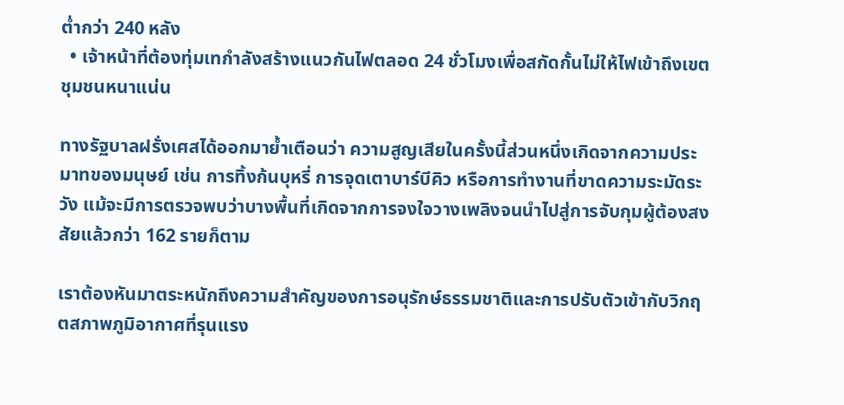ต่ำกว่า 240 หลัง
  • เจ้าหน้าที่ต้องทุ่มเทกำลังสร้างแนวกันไฟตลอด 24 ชั่วโมงเพื่อสกัดกั้นไม่ให้ไฟเข้าถึงเขตชุมชนหนาแน่น

ทางรัฐบาลฝรั่งเศสได้ออกมาย้ำเตือนว่า ความสูญเสียในครั้งนี้ส่วนหนึ่งเกิดจากความประมาทของมนุษย์ เช่น การทิ้งก้นบุหรี่ การจุดเตาบาร์บีคิว หรือการทำงานที่ขาดความระมัดระวัง แม้จะมีการตรวจพบว่าบางพื้นที่เกิดจากการจงใจวางเพลิงจนนำไปสู่การจับกุมผู้ต้องสงสัยแล้วกว่า 162 รายก็ตาม

เราต้องหันมาตระหนักถึงความสำคัญของการอนุรักษ์ธรรมชาติและการปรับตัวเข้ากับวิกฤตสภาพภูมิอากาศที่รุนแรง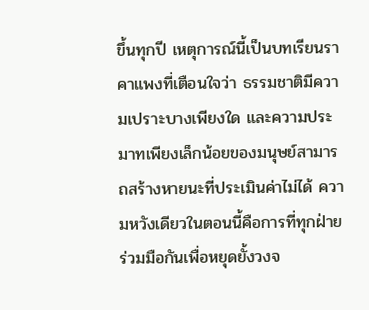ขึ้นทุกปี เหตุการณ์นี้เป็นบทเรียนราคาแพงที่เตือนใจว่า ธรรมชาติมีความเปราะบางเพียงใด และความประมาทเพียงเล็กน้อยของมนุษย์สามารถสร้างหายนะที่ประเมินค่าไม่ได้ ความหวังเดียวในตอนนี้คือการที่ทุกฝ่ายร่วมมือกันเพื่อหยุดยั้งวงจ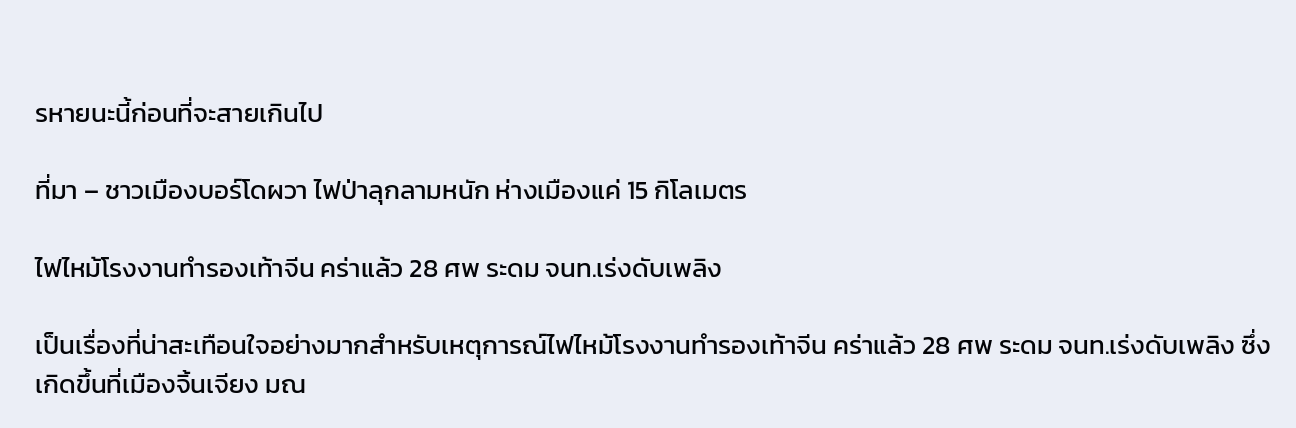รหายนะนี้ก่อนที่จะสายเกินไป

ที่มา – ชาวเมืองบอร์โดผวา ไฟป่าลุกลามหนัก ห่างเมืองแค่ 15 กิโลเมตร

ไฟไหม้โรงงานทำรองเท้าจีน คร่าแล้ว 28 ศพ ระดม จนท.เร่งดับเพลิง

เป็นเรื่องที่น่าสะเทือนใจอย่างมากสำหรับเหตุการณ์ไฟไหม้โรงงานทำรองเท้าจีน คร่าแล้ว 28 ศพ ระดม จนท.เร่งดับเพลิง ซึ่งเกิดขึ้นที่เมืองจิ้นเจียง มณ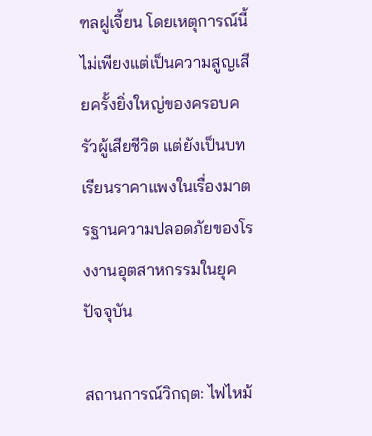ฑลฝูเจี้ยน โดยเหตุการณ์นี้ไม่เพียงแต่เป็นความสูญเสียครั้งยิ่งใหญ่ของครอบครัวผู้เสียชีวิต แต่ยังเป็นบทเรียนราคาแพงในเรื่องมาตรฐานความปลอดภัยของโรงงานอุตสาหกรรมในยุคปัจจุบัน

สถานการณ์วิกฤต: ไฟไหม้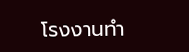โรงงานทำ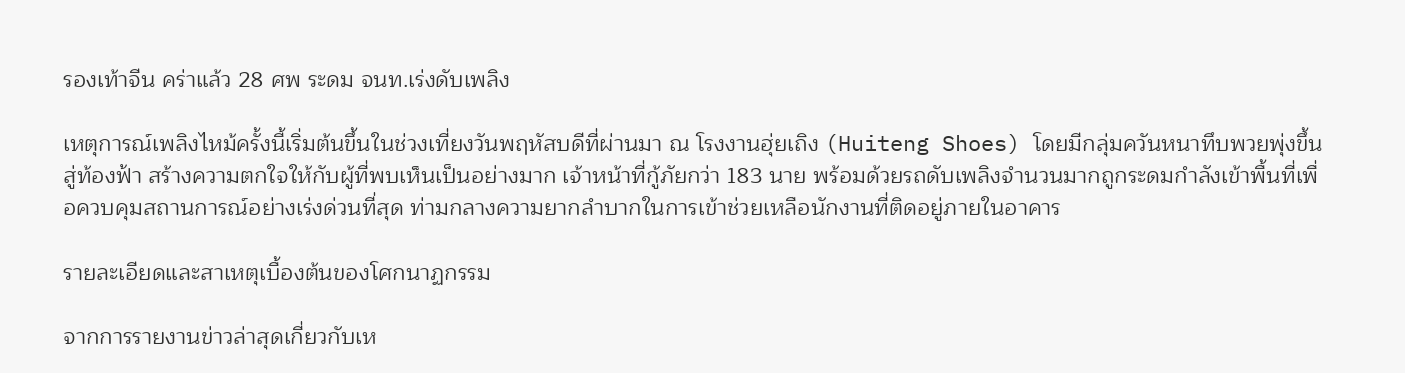รองเท้าจีน คร่าแล้ว 28 ศพ ระดม จนท.เร่งดับเพลิง

เหตุการณ์เพลิงไหม้ครั้งนี้เริ่มต้นขึ้นในช่วงเที่ยงวันพฤหัสบดีที่ผ่านมา ณ โรงงานฮุ่ยเถิง (Huiteng Shoes) โดยมีกลุ่มควันหนาทึบพวยพุ่งขึ้นสู่ท้องฟ้า สร้างความตกใจให้กับผู้ที่พบเห็นเป็นอย่างมาก เจ้าหน้าที่กู้ภัยกว่า 183 นาย พร้อมด้วยรถดับเพลิงจำนวนมากถูกระดมกำลังเข้าพื้นที่เพื่อควบคุมสถานการณ์อย่างเร่งด่วนที่สุด ท่ามกลางความยากลำบากในการเข้าช่วยเหลือนักงานที่ติดอยู่ภายในอาคาร

รายละเอียดและสาเหตุเบื้องต้นของโศกนาฏกรรม

จากการรายงานข่าวล่าสุดเกี่ยวกับเห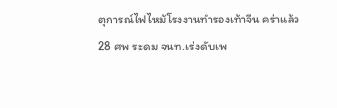ตุการณ์ไฟไหม้โรงงานทำรองเท้าจีน คร่าแล้ว 28 ศพ ระดม จนท.เร่งดับเพ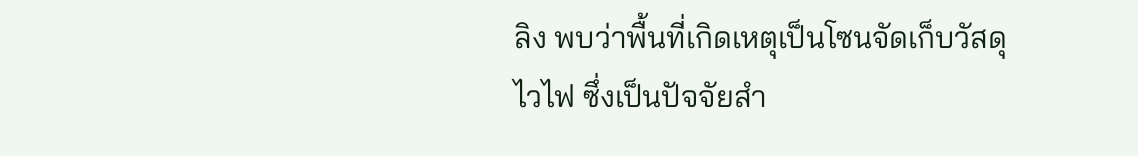ลิง พบว่าพื้นที่เกิดเหตุเป็นโซนจัดเก็บวัสดุไวไฟ ซึ่งเป็นปัจจัยสำ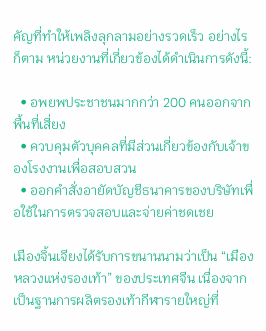คัญที่ทำให้เพลิงลุกลามอย่างรวดเร็ว อย่างไรก็ตาม หน่วยงานที่เกี่ยวข้องได้ดำเนินการดังนี้:

  • อพยพประชาชนมากกว่า 200 คนออกจากพื้นที่เสี่ยง
  • ควบคุมตัวบุคคลที่มีส่วนเกี่ยวข้องกับเจ้าของโรงงานเพื่อสอบสวน
  • ออกคำสั่งอายัดบัญชีธนาคารของบริษัทเพื่อใช้ในการตรวจสอบและจ่ายค่าชดเชย

เมืองจิ้นเจียงได้รับการขนานนามว่าเป็น “เมืองหลวงแห่งรองเท้า” ของประเทศจีน เนื่องจากเป็นฐานการผลิตรองเท้ากีฬารายใหญ่ที่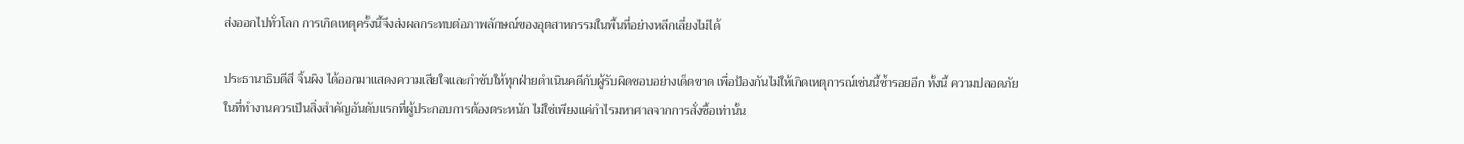ส่งออกไปทั่วโลก การเกิดเหตุครั้งนี้จึงส่งผลกระทบต่อภาพลักษณ์ของอุตสาหกรรมในพื้นที่อย่างหลีกเลี่ยงไม่ได้

ประธานาธิบดีสี จิ้นผิง ได้ออกมาแสดงความเสียใจและกำชับให้ทุกฝ่ายดำเนินคดีกับผู้รับผิดชอบอย่างเด็ดขาด เพื่อป้องกันไม่ให้เกิดเหตุการณ์เช่นนี้ซ้ำรอยอีก ทั้งนี้ ความปลอดภัยในที่ทำงานควรเป็นสิ่งสำคัญอันดับแรกที่ผู้ประกอบการต้องตระหนัก ไม่ใช่เพียงแค่กำไรมหาศาลจากการสั่งซื้อเท่านั้น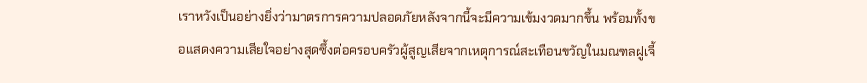เราหวังเป็นอย่างยิ่งว่ามาตรการความปลอดภัยหลังจากนี้จะมีความเข้มงวดมากขึ้น พร้อมทั้งขอแสดงความเสียใจอย่างสุดซึ้งต่อครอบครัวผู้สูญเสียจากเหตุการณ์สะเทือนขวัญในมณฑลฝูเจี้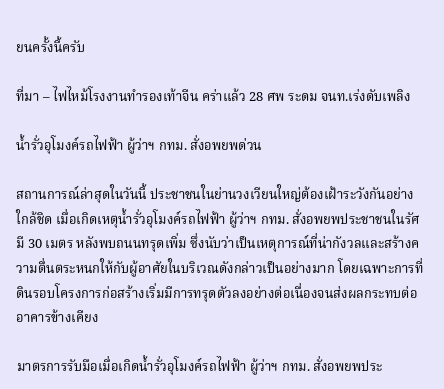ยนครั้งนี้ครับ

ที่มา – ไฟไหม้โรงงานทำรองเท้าจีน คร่าแล้ว 28 ศพ ระดม จนท.เร่งดับเพลิง

น้ำรั่วอุโมงค์รถไฟฟ้า ผู้ว่าฯ กทม. สั่งอพยพด่วน

สถานการณ์ล่าสุดในวันนี้ ประชาชนในย่านวงเวียนใหญ่ต้องเฝ้าระวังกันอย่างใกล้ชิด เมื่อเกิดเหตุน้ำรั่วอุโมงค์รถไฟฟ้า ผู้ว่าฯ กทม. สั่งอพยพประชาชนในรัศมี 30 เมตร หลังพบถนนทรุดเพิ่ม ซึ่งนับว่าเป็นเหตุการณ์ที่น่ากังวลและสร้างความตื่นตระหนกให้กับผู้อาศัยในบริเวณดังกล่าวเป็นอย่างมาก โดยเฉพาะการที่ดินรอบโครงการก่อสร้างเริ่มมีการทรุดตัวลงอย่างต่อเนื่องจนส่งผลกระทบต่ออาคารข้างเคียง

มาตรการรับมือเมื่อเกิดน้ำรั่วอุโมงค์รถไฟฟ้า ผู้ว่าฯ กทม. สั่งอพยพประ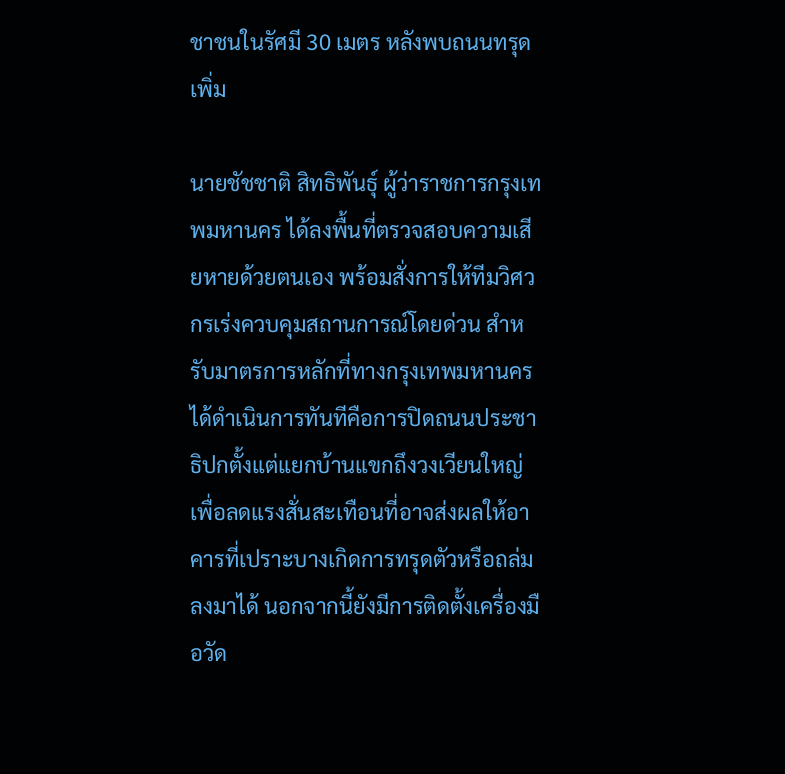ชาชนในรัศมี 30 เมตร หลังพบถนนทรุดเพิ่ม

นายชัชชาติ สิทธิพันธุ์ ผู้ว่าราชการกรุงเทพมหานคร ได้ลงพื้นที่ตรวจสอบความเสียหายด้วยตนเอง พร้อมสั่งการให้ทีมวิศวกรเร่งควบคุมสถานการณ์โดยด่วน สำหรับมาตรการหลักที่ทางกรุงเทพมหานครได้ดำเนินการทันทีคือการปิดถนนประชาธิปกตั้งแต่แยกบ้านแขกถึงวงเวียนใหญ่ เพื่อลดแรงสั่นสะเทือนที่อาจส่งผลให้อาคารที่เปราะบางเกิดการทรุดตัวหรือถล่มลงมาได้ นอกจากนี้ยังมีการติดตั้งเครื่องมือวัด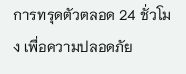การทรุดตัวตลอด 24 ชั่วโมง เพื่อความปลอดภัย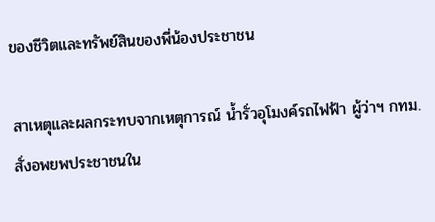ของชีวิตและทรัพย์สินของพี่น้องประชาชน

สาเหตุและผลกระทบจากเหตุการณ์ น้ำรั่วอุโมงค์รถไฟฟ้า ผู้ว่าฯ กทม. สั่งอพยพประชาชนใน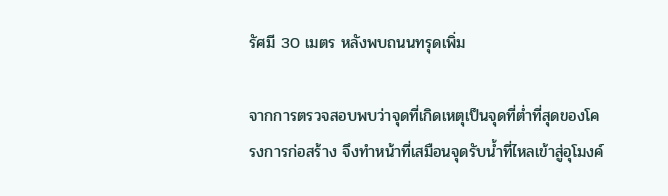รัศมี 30 เมตร หลังพบถนนทรุดเพิ่ม

จากการตรวจสอบพบว่าจุดที่เกิดเหตุเป็นจุดที่ต่ำที่สุดของโครงการก่อสร้าง จึงทำหน้าที่เสมือนจุดรับน้ำที่ไหลเข้าสู่อุโมงค์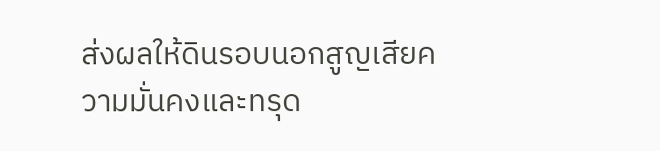ส่งผลให้ดินรอบนอกสูญเสียความมั่นคงและทรุด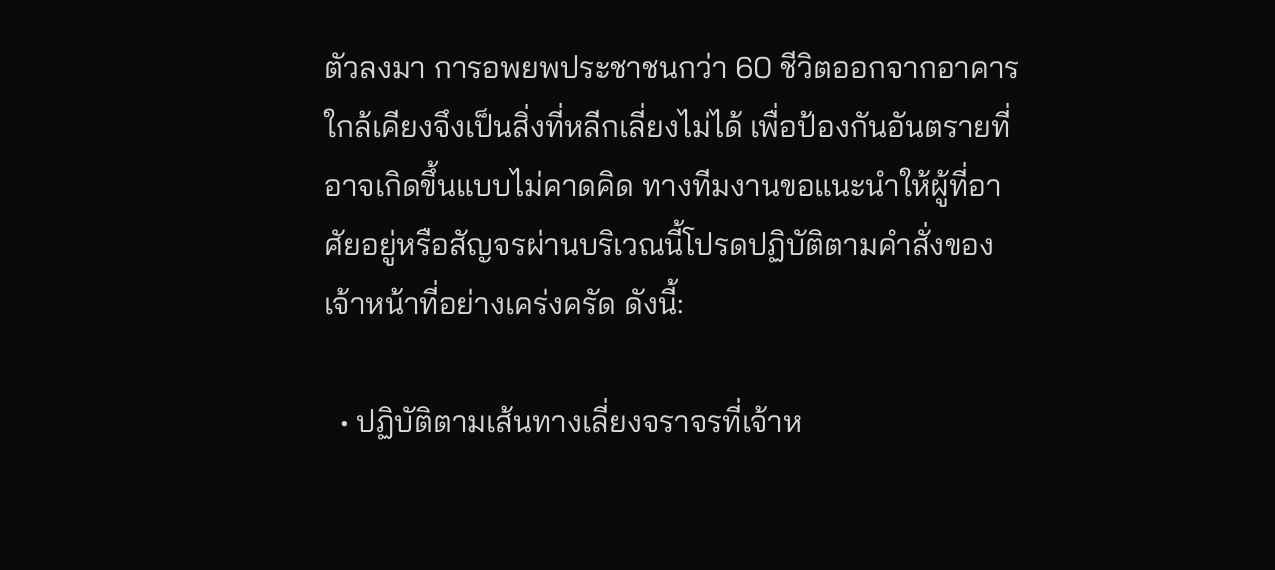ตัวลงมา การอพยพประชาชนกว่า 60 ชีวิตออกจากอาคารใกล้เคียงจึงเป็นสิ่งที่หลีกเลี่ยงไม่ได้ เพื่อป้องกันอันตรายที่อาจเกิดขึ้นแบบไม่คาดคิด ทางทีมงานขอแนะนำให้ผู้ที่อาศัยอยู่หรือสัญจรผ่านบริเวณนี้โปรดปฏิบัติตามคำสั่งของเจ้าหน้าที่อย่างเคร่งครัด ดังนี้:

  • ปฏิบัติตามเส้นทางเลี่ยงจราจรที่เจ้าห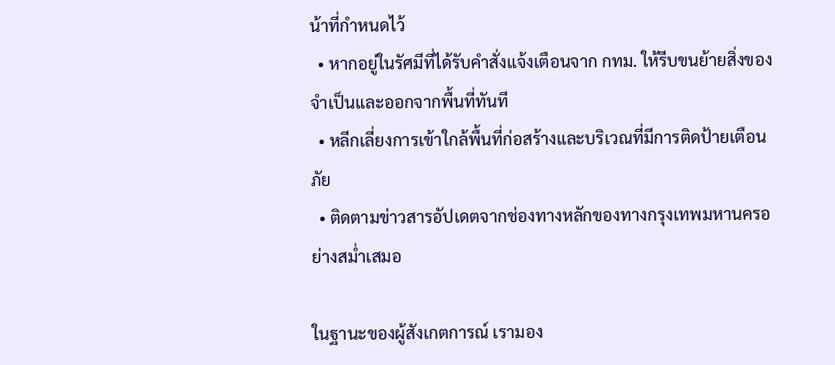น้าที่กำหนดไว้
  • หากอยู่ในรัศมีที่ได้รับคำสั่งแจ้งเตือนจาก กทม. ให้รีบขนย้ายสิ่งของจำเป็นและออกจากพื้นที่ทันที
  • หลีกเลี่ยงการเข้าใกล้พื้นที่ก่อสร้างและบริเวณที่มีการติดป้ายเตือนภัย
  • ติดตามข่าวสารอัปเดตจากช่องทางหลักของทางกรุงเทพมหานครอย่างสม่ำเสมอ

ในฐานะของผู้สังเกตการณ์ เรามอง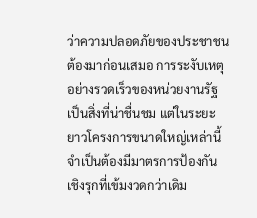ว่าความปลอดภัยของประชาชนต้องมาก่อนเสมอ การระงับเหตุอย่างรวดเร็วของหน่วยงานรัฐเป็นสิ่งที่น่าชื่นชม แต่ในระยะยาวโครงการขนาดใหญ่เหล่านี้จำเป็นต้องมีมาตรการป้องกันเชิงรุกที่เข้มงวดกว่าเดิม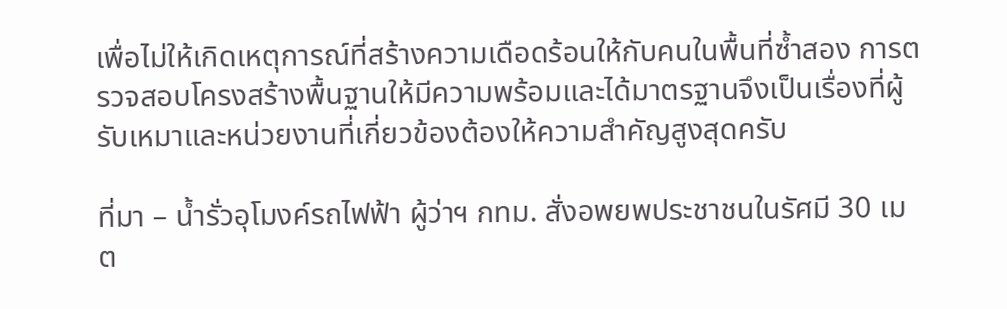เพื่อไม่ให้เกิดเหตุการณ์ที่สร้างความเดือดร้อนให้กับคนในพื้นที่ซ้ำสอง การตรวจสอบโครงสร้างพื้นฐานให้มีความพร้อมและได้มาตรฐานจึงเป็นเรื่องที่ผู้รับเหมาและหน่วยงานที่เกี่ยวข้องต้องให้ความสำคัญสูงสุดครับ

ที่มา – น้ำรั่วอุโมงค์รถไฟฟ้า ผู้ว่าฯ กทม. สั่งอพยพประชาชนในรัศมี 30 เมต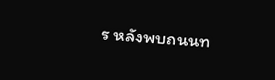ร หลังพบถนนท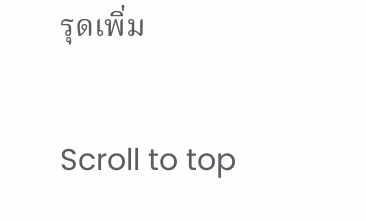รุดเพิ่ม

Scroll to top